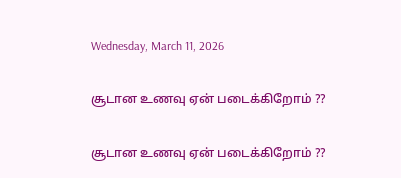Wednesday, March 11, 2026

சூடான உணவு ஏன் படைக்கிறோம் ??

சூடான உணவு ஏன் படைக்கிறோம் ??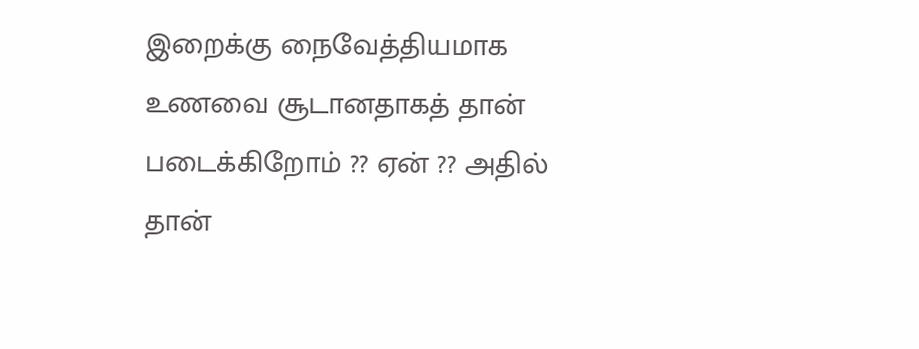இறைக்கு நைவேத்தியமாக உணவை சூடானதாகத் தான் படைக்கிறோம் ?? ஏன் ?? அதில் தான்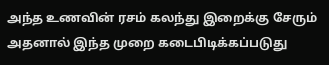அந்த உணவின் ரசம் கலந்து இறைக்கு சேரும் அதனால் இந்த முறை கடைபிடிக்கப்படுது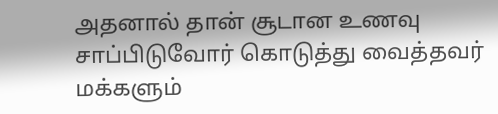அதனால் தான் சூடான உணவு சாப்பிடுவோர் கொடுத்து வைத்தவர் மக்களும்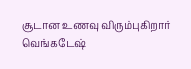சூடான உணவு விரும்புகிறார்
வெங்கடேஷ்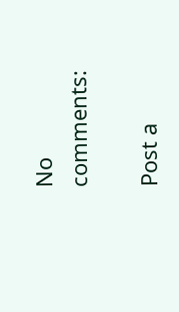No comments:

Post a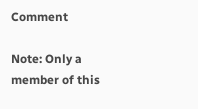Comment

Note: Only a member of this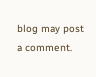blog may post a comment.